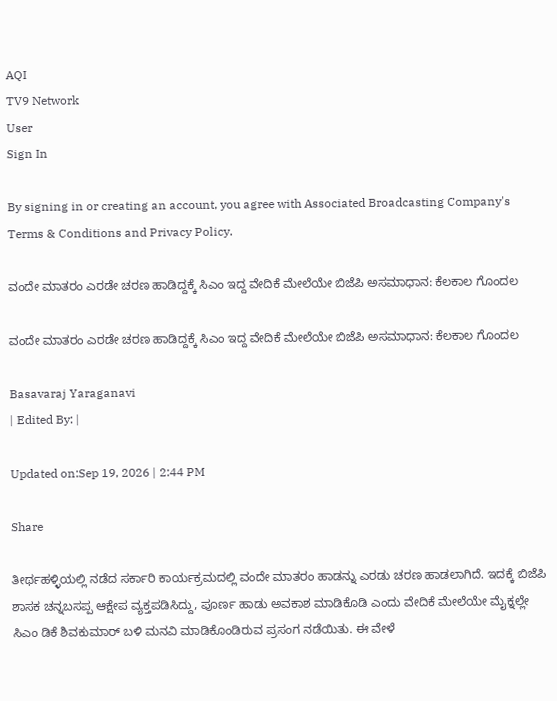AQI
TV9 Network
User
Sign In

By signing in or creating an account, you agree with Associated Broadcasting Company's Terms & Conditions and Privacy Policy.

ವಂದೇ ಮಾತರಂ ಎರಡೇ ಚರಣ ಹಾಡಿದ್ದಕ್ಕೆ ಸಿಎಂ ಇದ್ದ ವೇದಿಕೆ ಮೇಲೆಯೇ ಬಿಜೆಪಿ ಅಸಮಾಧಾನ: ಕೆಲಕಾಲ ಗೊಂದಲ

ವಂದೇ ಮಾತರಂ ಎರಡೇ ಚರಣ ಹಾಡಿದ್ದಕ್ಕೆ ಸಿಎಂ ಇದ್ದ ವೇದಿಕೆ ಮೇಲೆಯೇ ಬಿಜೆಪಿ ಅಸಮಾಧಾನ: ಕೆಲಕಾಲ ಗೊಂದಲ

Basavaraj Yaraganavi
| Edited By: |

Updated on:Sep 19, 2026 | 2:44 PM

Share

ತೀರ್ಥಹಳ್ಳಿಯಲ್ಲಿ ನಡೆದ ಸರ್ಕಾರಿ ಕಾರ್ಯಕ್ರಮದಲ್ಲಿ ವಂದೇ ಮಾತರಂ ಹಾಡನ್ನು ಎರಡು ಚರಣ ಹಾಡಲಾಗಿದೆ. ಇದಕ್ಕೆ ಬಿಜೆಪಿ ಶಾಸಕ ಚನ್ನಬಸಪ್ಪ ಆಕ್ಷೇಪ ವ್ಯಕ್ತಪಡಿಸಿದ್ದು, ಪೂರ್ಣ ಹಾಡು ಅವಕಾಶ ಮಾಡಿಕೊಡಿ ಎಂದು ವೇದಿಕೆ ಮೇಲೆಯೇ ಮೈಕ್ನಲ್ಲೇ ಸಿಎಂ ಡಿಕೆ ಶಿವಕುಮಾರ್ ಬಳಿ ಮನವಿ ಮಾಡಿಕೊಂಡಿರುವ ಪ್ರಸಂಗ ನಡೆಯಿತು. ಈ ವೇಳೆ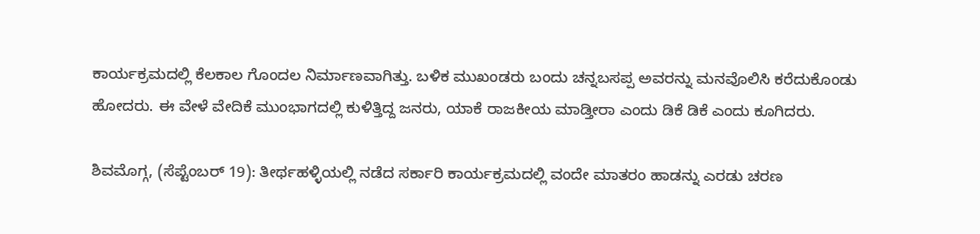ಕಾರ್ಯಕ್ರಮದಲ್ಲಿ ಕೆಲಕಾಲ ಗೊಂದಲ ನಿರ್ಮಾಣವಾಗಿತ್ತು. ಬಳಿಕ ಮುಖಂಡರು ಬಂದು ಚನ್ನಬಸಪ್ಪ ಅವರನ್ನು ಮನವೊಲಿಸಿ ಕರೆದುಕೊಂಡು ಹೋದರು. ಈ ವೇಳೆ ವೇದಿಕೆ ಮುಂಭಾಗದಲ್ಲಿ ಕುಳಿತ್ತಿದ್ದ ಜನರು, ಯಾಕೆ ರಾಜಕೀಯ ಮಾಡ್ತೀರಾ ಎಂದು ಡಿಕೆ ಡಿಕೆ ಎಂದು ಕೂಗಿದರು.

ಶಿವಮೊಗ್ಗ, (ಸೆಪ್ಟೆಂಬರ್ 19): ತೀರ್ಥಹಳ್ಳಿಯಲ್ಲಿ ನಡೆದ ಸರ್ಕಾರಿ ಕಾರ್ಯಕ್ರಮದಲ್ಲಿ ವಂದೇ ಮಾತರಂ ಹಾಡನ್ನು ಎರಡು ಚರಣ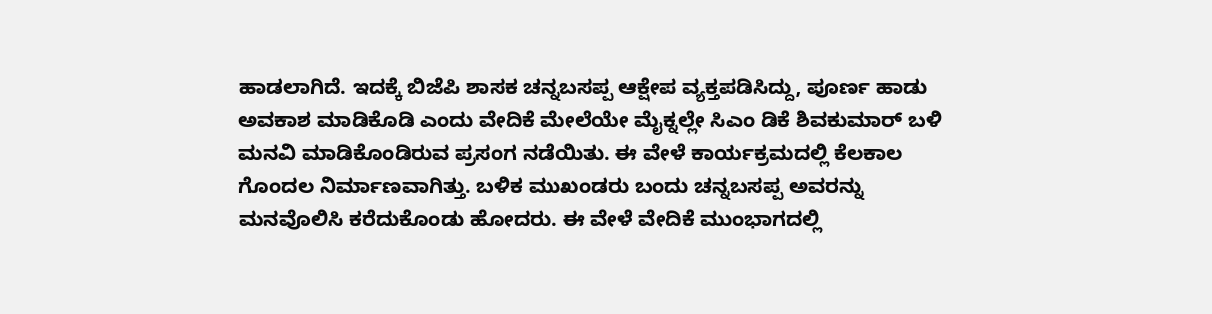ಹಾಡಲಾಗಿದೆ. ಇದಕ್ಕೆ ಬಿಜೆಪಿ ಶಾಸಕ ಚನ್ನಬಸಪ್ಪ ಆಕ್ಷೇಪ ವ್ಯಕ್ತಪಡಿಸಿದ್ದು, ಪೂರ್ಣ ಹಾಡು ಅವಕಾಶ ಮಾಡಿಕೊಡಿ ಎಂದು ವೇದಿಕೆ ಮೇಲೆಯೇ ಮೈಕ್ನಲ್ಲೇ ಸಿಎಂ ಡಿಕೆ ಶಿವಕುಮಾರ್ ಬಳಿ ಮನವಿ ಮಾಡಿಕೊಂಡಿರುವ ಪ್ರಸಂಗ ನಡೆಯಿತು. ಈ ವೇಳೆ ಕಾರ್ಯಕ್ರಮದಲ್ಲಿ ಕೆಲಕಾಲ ಗೊಂದಲ ನಿರ್ಮಾಣವಾಗಿತ್ತು. ಬಳಿಕ ಮುಖಂಡರು ಬಂದು ಚನ್ನಬಸಪ್ಪ ಅವರನ್ನು ಮನವೊಲಿಸಿ ಕರೆದುಕೊಂಡು ಹೋದರು. ಈ ವೇಳೆ ವೇದಿಕೆ ಮುಂಭಾಗದಲ್ಲಿ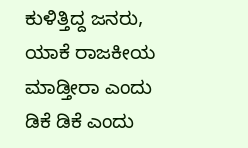ಕುಳಿತ್ತಿದ್ದ ಜನರು, ಯಾಕೆ ರಾಜಕೀಯ ಮಾಡ್ತೀರಾ ಎಂದು ಡಿಕೆ ಡಿಕೆ ಎಂದು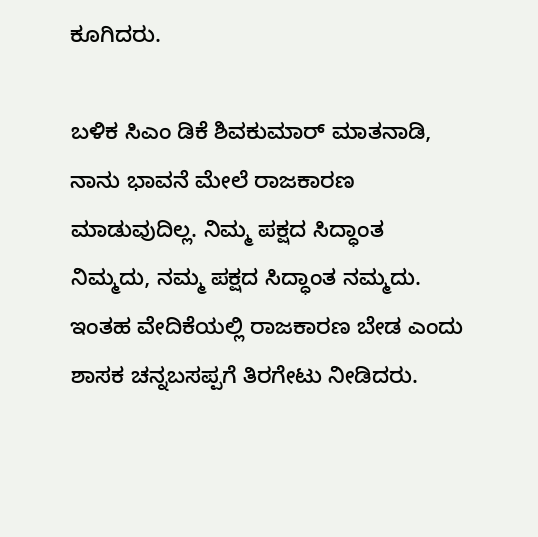ಕೂಗಿದರು.

ಬಳಿಕ ಸಿಎಂ ಡಿಕೆ ಶಿವಕುಮಾರ್ ಮಾತನಾಡಿ, ನಾನು ಭಾವನೆ ಮೇಲೆ ರಾಜಕಾರಣ ಮಾಡುವುದಿಲ್ಲ. ನಿಮ್ಮ ಪಕ್ಷದ ಸಿದ್ಧಾಂತ ನಿಮ್ಮದು, ನಮ್ಮ ಪಕ್ಷದ ಸಿದ್ಧಾಂತ ನಮ್ಮದು. ಇಂತಹ ವೇದಿಕೆಯಲ್ಲಿ ರಾಜಕಾರಣ ಬೇಡ ಎಂದು ಶಾಸಕ ಚನ್ನಬಸಪ್ಪಗೆ ತಿರಗೇಟು ನೀಡಿದರು.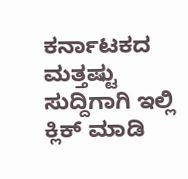ಕರ್ನಾಟಕದ ಮತ್ತಷ್ಟು ಸುದ್ದಿಗಾಗಿ ಇಲ್ಲಿ ಕ್ಲಿಕ್ ಮಾಡಿ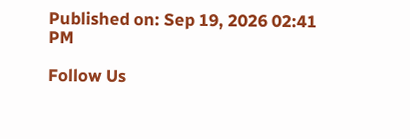Published on: Sep 19, 2026 02:41 PM

Follow Us